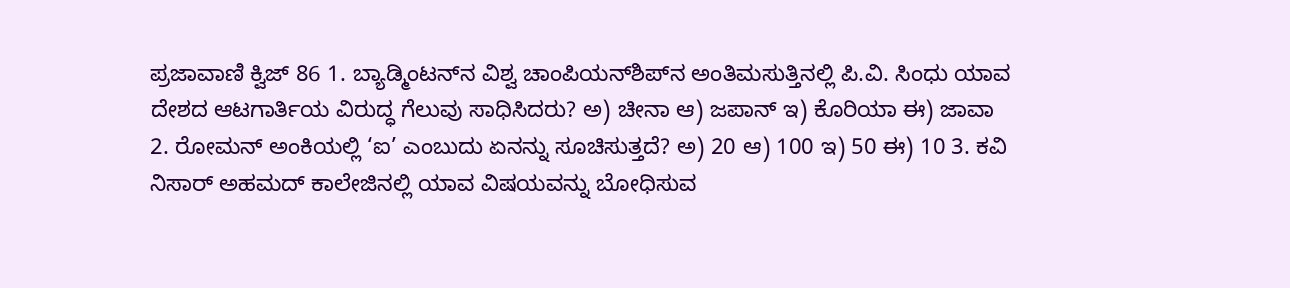ಪ್ರಜಾವಾಣಿ ಕ್ವಿಜ್ 86 1. ಬ್ಯಾಡ್ಮಿಂಟನ್‍ನ ವಿಶ್ವ ಚಾಂಪಿಯನ್‌ಶಿಪ್‍ನ ಅಂತಿಮಸುತ್ತಿನಲ್ಲಿ ಪಿ.ವಿ. ಸಿಂಧು ಯಾವ ದೇಶದ ಆಟಗಾರ್ತಿಯ ವಿರುದ್ಧ ಗೆಲುವು ಸಾಧಿಸಿದರು? ಅ) ಚೀನಾ ಆ) ಜಪಾನ್ ಇ) ಕೊರಿಯಾ ಈ) ಜಾವಾ 2. ರೋಮನ್ ಅಂಕಿಯಲ್ಲಿ ‘ಐ’ ಎಂಬುದು ಏನನ್ನು ಸೂಚಿಸುತ್ತದೆ? ಅ) 20 ಆ) 100 ಇ) 50 ಈ) 10 3. ಕವಿ ನಿಸಾರ್ ಅಹಮದ್ ಕಾಲೇಜಿನಲ್ಲಿ ಯಾವ ವಿಷಯವನ್ನು ಬೋಧಿಸುವ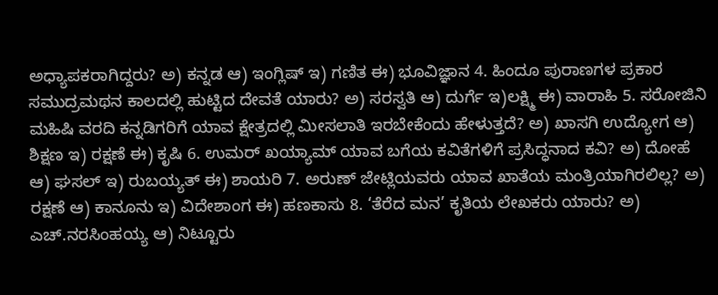ಅಧ್ಯಾಪಕರಾಗಿದ್ದರು? ಅ) ಕನ್ನಡ ಆ) ಇಂಗ್ಲಿಷ್ ಇ) ಗಣಿತ ಈ) ಭೂವಿಜ್ಞಾನ 4. ಹಿಂದೂ ಪುರಾಣಗಳ ಪ್ರಕಾರ ಸಮುದ್ರಮಥನ ಕಾಲದಲ್ಲಿ ಹುಟ್ಟಿದ ದೇವತೆ ಯಾರು? ಅ) ಸರಸ್ವತಿ ಆ) ದುರ್ಗೆ ಇ)ಲಕ್ಷ್ಮಿ ಈ) ವಾರಾಹಿ 5. ಸರೋಜಿನಿ ಮಹಿಷಿ ವರದಿ ಕನ್ನಡಿಗರಿಗೆ ಯಾವ ಕ್ಷೇತ್ರದಲ್ಲಿ ಮೀಸಲಾತಿ ಇರಬೇಕೆಂದು ಹೇಳುತ್ತದೆ? ಅ) ಖಾಸಗಿ ಉದ್ಯೋಗ ಆ) ಶಿಕ್ಷಣ ಇ) ರಕ್ಷಣೆ ಈ) ಕೃಷಿ 6. ಉಮರ್ ಖಯ್ಯಾಮ್ ಯಾವ ಬಗೆಯ ಕವಿತೆಗಳಿಗೆ ಪ್ರಸಿದ್ಧನಾದ ಕವಿ? ಅ) ದೋಹೆ ಆ) ಘಸಲ್ ಇ) ರುಬಯ್ಯತ್ ಈ) ಶಾಯರಿ 7. ಅರುಣ್ ಜೇಟ್ಲಿಯವರು ಯಾವ ಖಾತೆಯ ಮಂತ್ರಿಯಾಗಿರಲಿಲ್ಲ? ಅ) ರಕ್ಷಣೆ ಆ) ಕಾನೂನು ಇ) ವಿದೇಶಾಂಗ ಈ) ಹಣಕಾಸು 8. ‘ತೆರೆದ ಮನ’ ಕೃತಿಯ ಲೇಖಕರು ಯಾರು? ಅ) ಎಚ್.ನರಸಿಂಹಯ್ಯ ಆ) ನಿಟ್ಟೂರು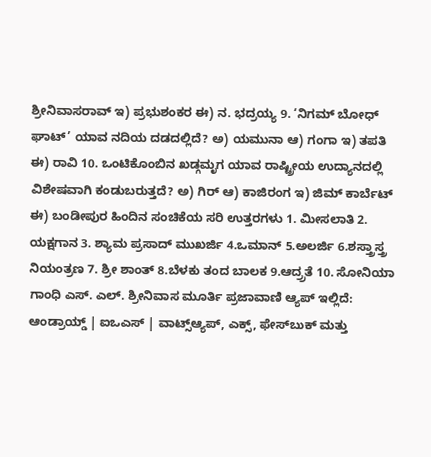ಶ್ರೀನಿವಾಸರಾವ್ ಇ) ಪ್ರಭುಶಂಕರ ಈ) ನ. ಭದ್ರಯ್ಯ 9. ‘ನಿಗಮ್ ಬೋಧ್ ಘಾಟ್’ ಯಾವ ನದಿಯ ದಡದಲ್ಲಿದೆ? ಅ) ಯಮುನಾ ಆ) ಗಂಗಾ ಇ) ತಪತಿ ಈ) ರಾವಿ 10. ಒಂಟಿಕೊಂಬಿನ ಖಡ್ಗಮೃಗ ಯಾವ ರಾಷ್ಟ್ರೀಯ ಉದ್ಯಾನದಲ್ಲಿ ವಿಶೇಷವಾಗಿ ಕಂಡುಬರುತ್ತದೆ? ಅ) ಗಿರ್ ಆ) ಕಾಜಿರಂಗ ಇ) ಜಿಮ್ ಕಾರ್ಬೆಟ್ ಈ) ಬಂಡೀಪುರ ಹಿಂದಿನ ಸಂಚಿಕೆಯ ಸರಿ ಉತ್ತರಗಳು 1. ಮೀಸಲಾತಿ 2. ಯಕ್ಷಗಾನ 3. ಶ್ಯಾಮ ಪ್ರಸಾದ್ ಮುಖರ್ಜಿ 4.ಒಮಾನ್ 5.ಅಲರ್ಜಿ 6.ಶಸ್ತ್ರಾಸ್ತ್ರ ನಿಯಂತ್ರಣ 7. ಶ್ರೀ ಶಾಂತ್ 8.ಬೆಳಕು ತಂದ ಬಾಲಕ 9.ಆದ್ರ್ರತೆ 10. ಸೋನಿಯಾ ಗಾಂಧಿ ಎಸ್‌. ಎಲ್‌. ಶ್ರೀನಿವಾಸ ಮೂರ್ತಿ ಪ್ರಜಾವಾಣಿ ಆ್ಯಪ್ ಇಲ್ಲಿದೆ: ಆಂಡ್ರಾಯ್ಡ್ | ಐಒಎಸ್ | ವಾಟ್ಸ್ಆ್ಯಪ್, ಎಕ್ಸ್, ಫೇಸ್‌ಬುಕ್ ಮತ್ತು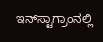ಇನ್‌ಸ್ಟಾಗ್ರಾಂನಲ್ಲಿ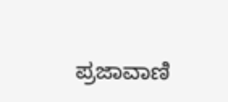ಪ್ರಜಾವಾಣಿ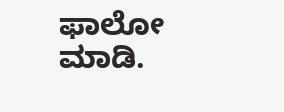ಫಾಲೋ ಮಾಡಿ.